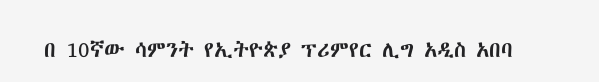በ 10ኛው ሳምንት የኢትዮጵያ ፕሪምየር ሊግ አዲስ አበባ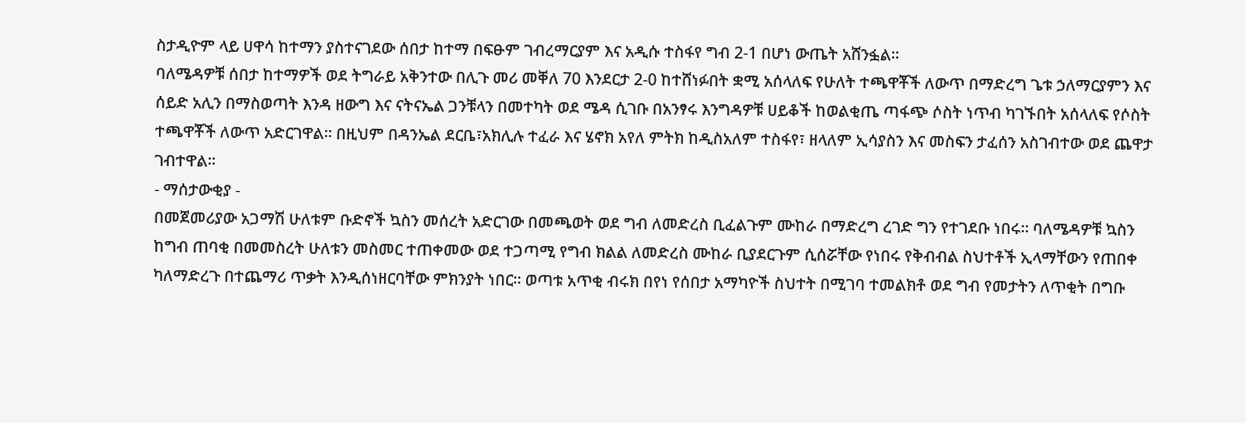ስታዲዮም ላይ ሀዋሳ ከተማን ያስተናገደው ሰበታ ከተማ በፍፁም ገብረማርያም እና አዲሱ ተስፋየ ግብ 2-1 በሆነ ውጤት አሸንፏል።
ባለሜዳዎቹ ሰበታ ከተማዎች ወደ ትግራይ አቅንተው በሊጉ መሪ መቐለ 70 እንደርታ 2-0 ከተሸነፉበት ቋሚ አሰላለፍ የሁለት ተጫዋቾች ለውጥ በማድረግ ጌቱ ኃለማርያምን እና ሰይድ አሊን በማስወጣት እንዳ ዘውግ እና ናትናኤል ጋንቹላን በመተካት ወደ ሜዳ ሲገቡ በአንፃሩ እንግዳዎቹ ሀይቆች ከወልቂጤ ጣፋጭ ሶስት ነጥብ ካገኙበት አሰላለፍ የሶስት ተጫዋቾች ለውጥ አድርገዋል። በዚህም በዳንኤል ደርቤ፣አክሊሉ ተፈራ እና ሄኖክ አየለ ምትክ ከዲስአለም ተስፋየ፣ ዘላለም ኢሳያስን እና መስፍን ታፈሰን አስገብተው ወደ ጨዋታ ገብተዋል።
- ማሰታውቂያ -
በመጀመሪያው አጋማሽ ሁለቱም ቡድኖች ኳስን መሰረት አድርገው በመጫወት ወደ ግብ ለመድረስ ቢፈልጉም ሙከራ በማድረግ ረገድ ግን የተገደቡ ነበሩ። ባለሜዳዎቹ ኳስን ከግብ ጠባቂ በመመስረት ሁለቱን መስመር ተጠቀመው ወደ ተጋጣሚ የግብ ክልል ለመድረስ ሙከራ ቢያደርጉም ሲሰሯቸው የነበሩ የቅብብል ስህተቶች ኢላማቸውን የጠበቀ ካለማድረጉ በተጨማሪ ጥቃት እንዲሰነዘርባቸው ምክንያት ነበር። ወጣቱ አጥቂ ብሩክ በየነ የሰበታ አማካዮች ስህተት በሚገባ ተመልክቶ ወደ ግብ የመታትን ለጥቂት በግቡ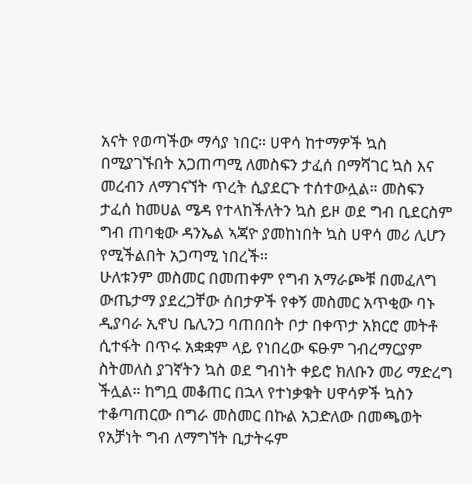አናት የወጣችው ማሳያ ነበር። ሀዋሳ ከተማዎች ኳስ በሚያገኙበት አጋጠጣሚ ለመስፍን ታፈሰ በማሻገር ኳስ እና መረብን ለማገናኘት ጥረት ሲያደርጉ ተሰተውሏል። መስፍን ታፈሰ ከመሀል ሜዳ የተላከችለትን ኳስ ይዞ ወደ ግብ ቢደርስም ግብ ጠባቂው ዳንኤል ኣጃዮ ያመከነበት ኳስ ሀዋሳ መሪ ሊሆን የሚችልበት አጋጣሚ ነበረች።
ሁለቱንም መስመር በመጠቀም የግብ አማራጮቹ በመፈለግ ውጤታማ ያደረጋቸው ሰበታዎች የቀኝ መስመር አጥቂው ባኑ ዲያባራ ኢኖህ ቤሊንጋ ባጠበበት ቦታ በቀጥታ አክርሮ መትቶ ሲተፋት በጥሩ አቋቋም ላይ የነበረው ፍፁም ገብረማርያም ስትመለስ ያገኛትን ኳስ ወደ ግብነት ቀይሮ ክለቡን መሪ ማድረግ ችሏል። ከግቧ መቆጠር በኋላ የተነቃቁት ሀዋሳዎች ኳስን ተቆጣጠርው በግራ መስመር በኩል አጋድለው በመጫወት የአቻነት ግብ ለማግኘት ቢታትሩም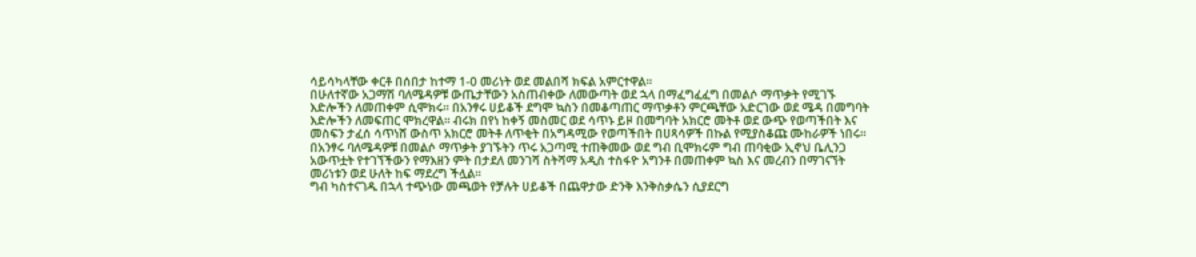ሳይሳካላቸው ቀርቶ በሰበታ ከተማ 1-0 መሪነት ወደ መልበሻ ክፍል አምርተዋል።
በሁለተኛው አጋማሽ ባለሜዳዎቹ ውጤታቸውን አስጠብቀው ለመውጣት ወደ ኋላ በማፈግፈፈግ በመልሶ ማጥቃት የሚገኙ እድሎችን ለመጠቀም ሲሞክሩ። በአንፃሩ ሀይቆች ደግሞ ኳስን በመቆጣጠር ማጥቃቶን ምርጫቸው አድርገው ወደ ሜዳ በመግባት እድሎችን ለመፍጠር ሞክረዋል። ብሩክ በየነ ከቀኝ መስመር ወደ ሳጥኑ ይዞ በመግባት አክርሮ መትቶ ወደ ውጭ የወጣችበት እና መስፍን ታፈሰ ሳጥነሸ ውስጥ አክርሮ መትቶ ለጥቂት በአግዳሚው የወጣችበት በሀጻሳዎች በኩል የሚያስቆጩ ሙከራዎች ነበሩ። በአንፃሩ ባለሜዳዎቹ በመልሶ ማጥቃት ያገኙትን ጥሩ አጋጣሚ ተጠቅመው ወደ ግብ ቢሞክሩም ግብ ጠባቂው ኢኖህ ቤሊንጋ አውጥቷት የተገኘችውን የማእዘን ምት በታደለ መንገሻ ስትሻማ አዲስ ተስፋዮ አግንቶ በመጠቀም ኳስ እና መረብን በማገናኘት መሪነቱን ወደ ሁለት ከፍ ማደረግ ችሏል።
ግብ ካስተናገዱ በኋላ ተጭነው መጫወት የቻሉት ሀይቆች በጨዋታው ድንቅ እንቅስቃሴን ሲያደርግ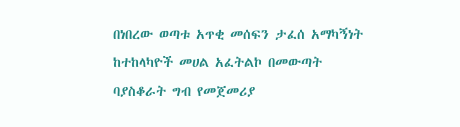በነበረው ወጣቱ አጥቂ መሰፍን ታፈሰ አማካኝነት ከተከላካዮች መሀል አፈትልኮ በመውጣት ባያስቆራት ግብ የመጀመሪያ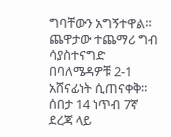ግባቸውን አግኝተዋል። ጨዋታው ተጨማሪ ግብ ሳያስተናግድ በባለሜዳዎቹ 2-1 አሸናፊነት ሲጠናቀቅ። ሰበታ 14 ነጥብ 7ኛ ደረጃ ላይ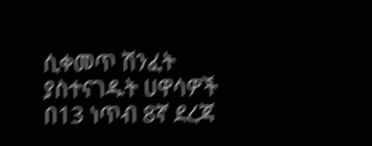ሲቀመጥ ሽንፈት ያስተናገዱት ሀዋሳዎች በ13 ነጥብ 8ኛ ደረጃ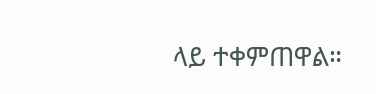ላይ ተቀምጠዋል።